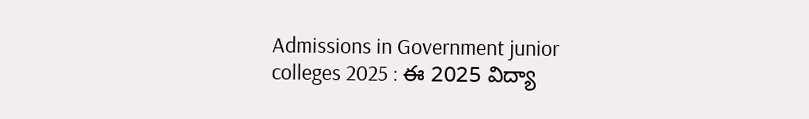Admissions in Government junior colleges 2025 : ఈ 2025 విద్యా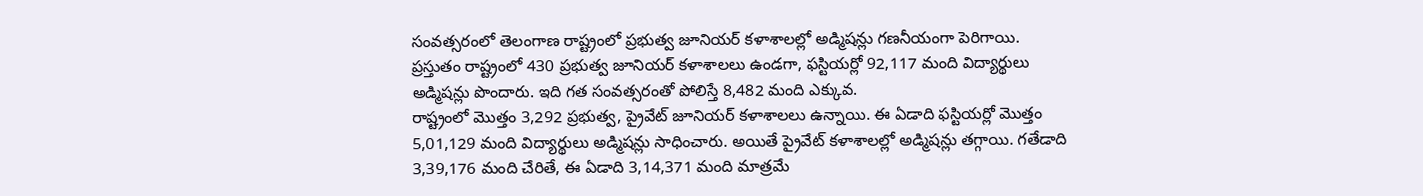సంవత్సరంలో తెలంగాణ రాష్ట్రంలో ప్రభుత్వ జూనియర్ కళాశాలల్లో అడ్మిషన్లు గణనీయంగా పెరిగాయి. ప్రస్తుతం రాష్ట్రంలో 430 ప్రభుత్వ జూనియర్ కళాశాలలు ఉండగా, ఫస్టియర్లో 92,117 మంది విద్యార్థులు అడ్మిషన్లు పొందారు. ఇది గత సంవత్సరంతో పోలిస్తే 8,482 మంది ఎక్కువ.
రాష్ట్రంలో మొత్తం 3,292 ప్రభుత్వ, ప్రైవేట్ జూనియర్ కళాశాలలు ఉన్నాయి. ఈ ఏడాది ఫస్టియర్లో మొత్తం 5,01,129 మంది విద్యార్థులు అడ్మిషన్లు సాధించారు. అయితే ప్రైవేట్ కళాశాలల్లో అడ్మిషన్లు తగ్గాయి. గతేడాది 3,39,176 మంది చేరితే, ఈ ఏడాది 3,14,371 మంది మాత్రమే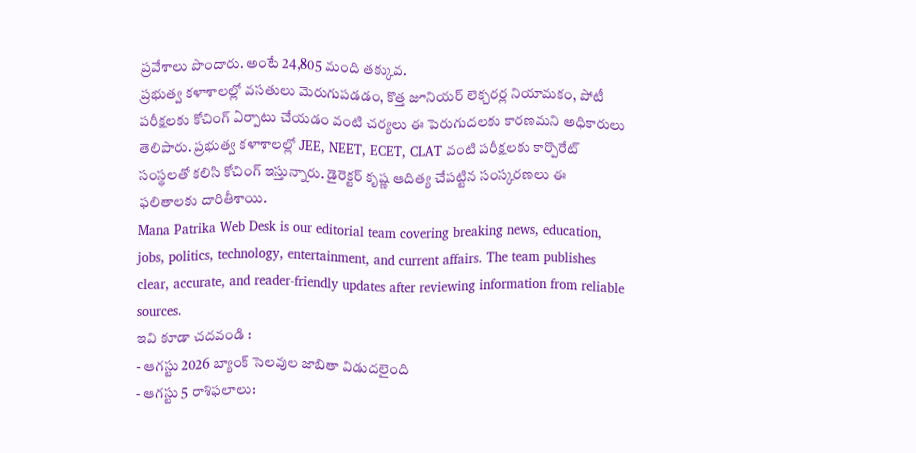ప్రవేశాలు పొందారు. అంటే 24,805 మంది తక్కువ.
ప్రభుత్వ కళాశాలల్లో వసతులు మెరుగుపడడం, కొత్త జూనియర్ లెక్చరర్ల నియామకం, పోటీ పరీక్షలకు కోచింగ్ ఏర్పాటు చేయడం వంటి చర్యలు ఈ పెరుగుదలకు కారణమని అధికారులు తెలిపారు. ప్రభుత్వ కళాశాలల్లో JEE, NEET, ECET, CLAT వంటి పరీక్షలకు కార్పొరేట్ సంస్థలతో కలిసి కోచింగ్ ఇస్తున్నారు. డైరెక్టర్ కృష్ణ ఆదిత్య చేపట్టిన సంస్కరణలు ఈ ఫలితాలకు దారితీశాయి.
Mana Patrika Web Desk is our editorial team covering breaking news, education, jobs, politics, technology, entertainment, and current affairs. The team publishes clear, accurate, and reader-friendly updates after reviewing information from reliable sources.
ఇవి కూడా చదవండి :
- ఆగస్టు 2026 బ్యాంక్ సెలవుల జాబితా విడుదలైంది
- ఆగస్టు 5 రాశిఫలాలు: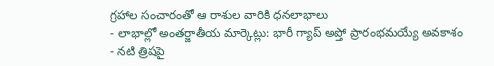గ్రహాల సంచారంతో ఆ రాశుల వారికి ధనలాభాలు
- లాభాల్లో అంతర్జాతీయ మార్కెట్లు: భారీ గ్యాప్ అప్తో ప్రారంభమయ్యే అవకాశం
- నటి త్రిషపై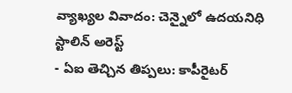వ్యాఖ్యల వివాదం: చెన్నైలో ఉదయనిధి స్టాలిన్ అరెస్ట్
- ఏఐ తెచ్చిన తిప్పలు: కాపీరైటర్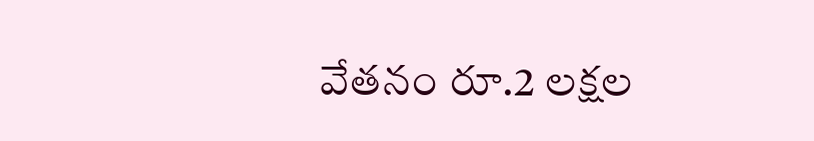వేతనం రూ.2 లక్షల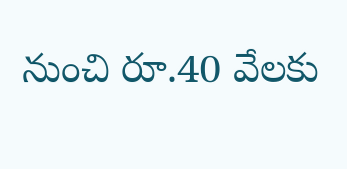నుంచి రూ.40 వేలకు